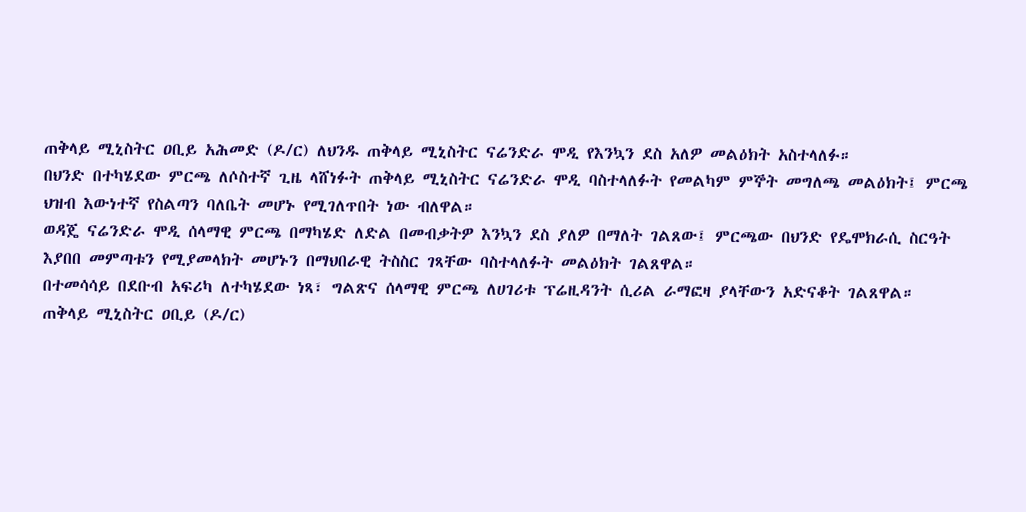ጠቅላይ ሚኒስትር ዐቢይ አሕመድ (ዶ/ር) ለህንዱ ጠቅላይ ሚኒስትር ናሬንድራ ሞዲ የእንኳን ደስ አለዎ መልዕክት አስተላለፉ።
በህንድ በተካሄደው ምርጫ ለሶስተኛ ጊዜ ላሸነፉት ጠቅላይ ሚኒስትር ናሬንድራ ሞዲ ባስተላለፉት የመልካም ምኞት መግለጫ መልዕክት፤ ምርጫ ህዝብ እውነተኛ የስልጣን ባለቤት መሆኑ የሚገለጥበት ነው ብለዋል።
ወዳጄ ናሬንድራ ሞዲ ሰላማዊ ምርጫ በማካሄድ ለድል በመብቃትዎ እንኳን ደስ ያለዎ በማለት ገልጸው፤ ምርጫው በህንድ የዴሞክራሲ ስርዓት እያበበ መምጣቱን የሚያመላክት መሆኑን በማህበራዊ ትስስር ገጻቸው ባስተላለፉት መልዕክት ገልጸዋል።
በተመሳሳይ በደቡብ አፍሪካ ለተካሄደው ነጻ፣ ግልጽና ሰላማዊ ምርጫ ለሀገሪቱ ፕሬዚዳንት ሲሪል ራማፎዛ ያላቸውን አድናቆት ገልጸዋል።
ጠቅላይ ሚኒስትር ዐቢይ (ዶ/ር)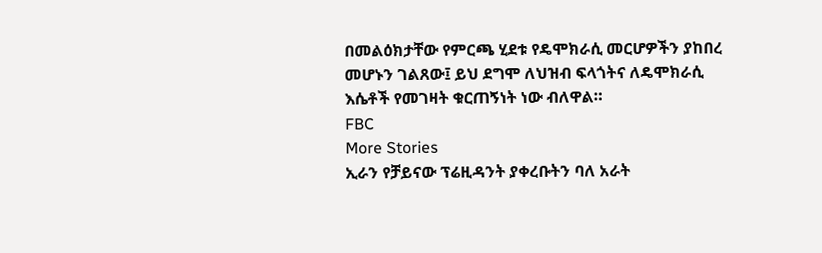በመልዕክታቸው የምርጫ ሂደቱ የዴሞክራሲ መርሆዎችን ያከበረ መሆኑን ገልጸው፤ ይህ ደግሞ ለህዝብ ፍላጎትና ለዴሞክራሲ እሴቶች የመገዛት ቁርጠኝነት ነው ብለዋል።
FBC
More Stories
ኢራን የቻይናው ፕሬዚዳንት ያቀረቡትን ባለ አራት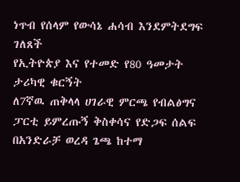ነጥብ የሰላም የውሳኔ ሐሳብ እንደምትደግፍ ገለጸች
የኢትዮጵያ እና የተመድ የ80 ዓመታት ታሪካዊ ቁርኝት
ለ7ኛዉ ጠቅላላ ሀገራዊ ምርጫ የብልፅግና ፓርቲ ይምረጡኝ ቅስቀሳና የድጋፍ ሰልፍ በአንድራቻ ወረዳ ጌጫ ከተማ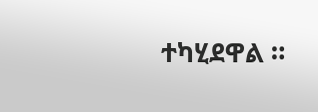ተካሂደዋል ።